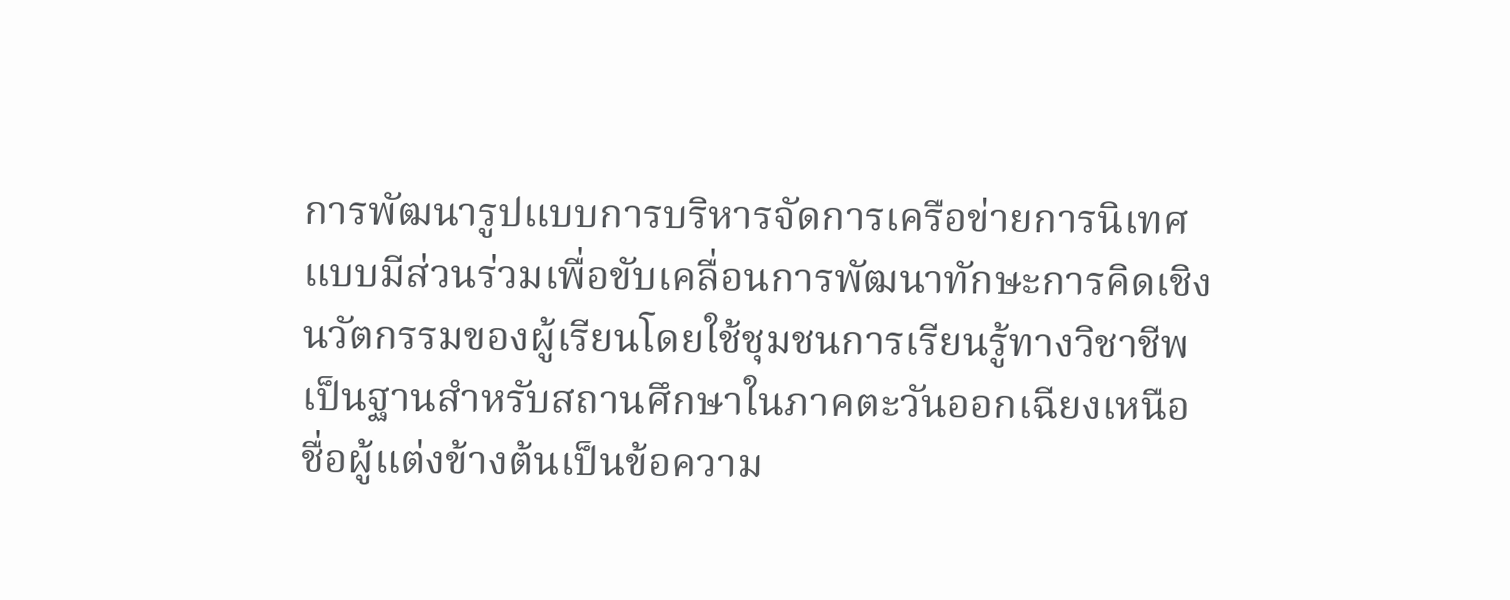การพัฒนารูปแบบการบริหารจัดการเครือข่ายการนิเทศแบบมีส่วนร่วมเพื่อขับเคลื่อนการพัฒนาทักษะการคิดเชิงนวัตกรรมของผู้เรียนโดยใช้ชุมชนการเรียนรู้ทางวิชาชีพเป็นฐานสำหรับสถานศึกษาในภาคตะวันออกเฉียงเหนือ
ชื่อผู้แต่งข้างต้นเป็นข้อความ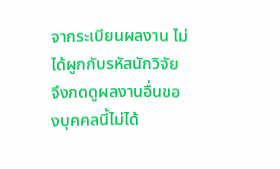จากระเบียนผลงาน ไม่ได้ผูกกับรหัสนักวิจัย จึงกดดูผลงานอื่นของบุคคลนี้ไม่ได้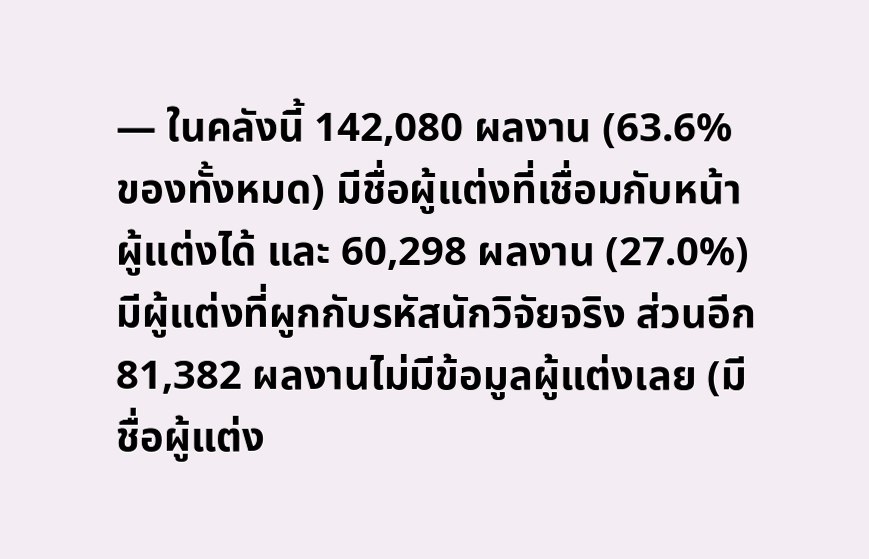— ในคลังนี้ 142,080 ผลงาน (63.6% ของทั้งหมด) มีชื่อผู้แต่งที่เชื่อมกับหน้าผู้แต่งได้ และ 60,298 ผลงาน (27.0%) มีผู้แต่งที่ผูกกับรหัสนักวิจัยจริง ส่วนอีก 81,382 ผลงานไม่มีข้อมูลผู้แต่งเลย (มีชื่อผู้แต่ง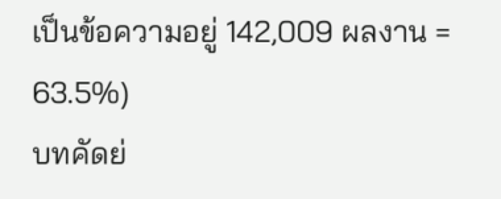เป็นข้อความอยู่ 142,009 ผลงาน = 63.5%)
บทคัดย่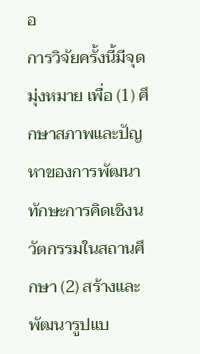อ
การวิจัยครั้งนี้มีจุดมุ่งหมาย เพื่อ (1) ศึกษาสภาพและปัญหาของการพัฒนาทักษะการคิดเชิงนวัตกรรมในสถานศึกษา (2) สร้างและพัฒนารูปแบ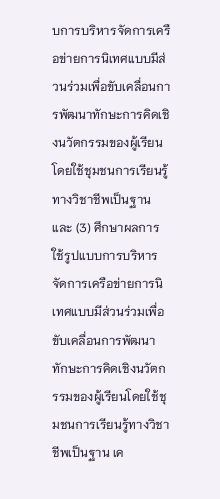บการบริหารจัดการเครือข่ายการนิเทศแบบมีส่วนร่วมเพื่อขับเคลื่อนการพัฒนาทักษะการคิดเชิงนวัตกรรมของผู้เรียนโดยใช้ชุมชนการเรียนรู้ทางวิชาชีพเป็นฐาน และ (3) ศึกษาผลการใช้รูปแบบการบริหารจัดการเครือข่ายการนิเทศแบบมีส่วนร่วมเพื่อขับเคลื่อนการพัฒนาทักษะการคิดเชิงนวัตกรรมของผู้เรียนโดยใช้ชุมชนการเรียนรู้ทางวิชาชีพเป็นฐาน เค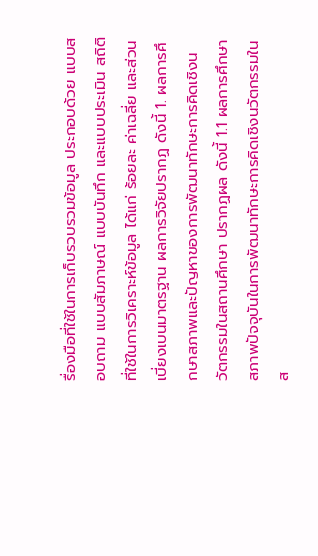รื่องมือที่ใช้ในการเก็บรวบรวมข้อมูล ประกอบด้วย แบบสอบถาม แบบสัมภาษณ์ แบบบันทึก และแบบประเมิน สถิติที่ใช้ในการวิเคราะห์ข้อมูล ได้แก่ ร้อยละ ค่าเฉลี่ย และส่วนเบี่ยงเบนมาตรฐาน ผลการวิจัยปรากฏ ดังนี้ 1. ผลการศึกษาสภาพและปัญหาของการพัฒนาทักษะการคิดเชิงนวัตกรรมในสถานศึกษา ปรากฏผล ดังนี้ 1.1 ผลการศึกษาสภาพปัจจุบันในการพัฒนาทักษะการคิดเชิงนวัตกรรมในส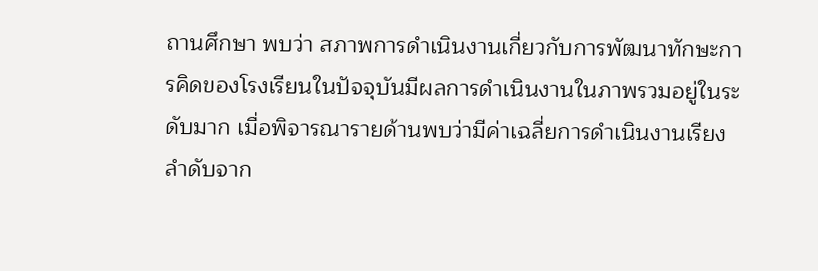ถานศึกษา พบว่า สภาพการดำเนินงานเกี่ยวกับการพัฒนาทักษะการคิดของโรงเรียนในปัจจุบันมีผลการดำเนินงานในภาพรวมอยู่ในระดับมาก เมื่อพิจารณารายด้านพบว่ามีค่าเฉลี่ยการดำเนินงานเรียงลำดับจาก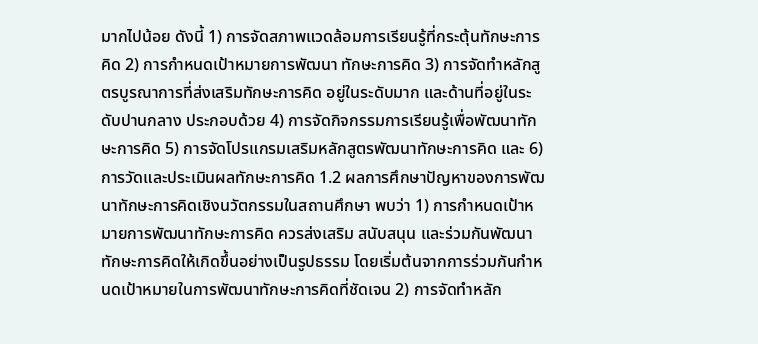มากไปน้อย ดังนี้ 1) การจัดสภาพแวดล้อมการเรียนรู้ที่กระตุ้นทักษะการคิด 2) การกำหนดเป้าหมายการพัฒนา ทักษะการคิด 3) การจัดทำหลักสูตรบูรณาการที่ส่งเสริมทักษะการคิด อยู่ในระดับมาก และด้านที่อยู่ในระดับปานกลาง ประกอบด้วย 4) การจัดกิจกรรมการเรียนรู้เพื่อพัฒนาทักษะการคิด 5) การจัดโปรแกรมเสริมหลักสูตรพัฒนาทักษะการคิด และ 6) การวัดและประเมินผลทักษะการคิด 1.2 ผลการศึกษาปัญหาของการพัฒนาทักษะการคิดเชิงนวัตกรรมในสถานศึกษา พบว่า 1) การกำหนดเป้าหมายการพัฒนาทักษะการคิด ควรส่งเสริม สนับสนุน และร่วมกันพัฒนาทักษะการคิดให้เกิดขึ้นอย่างเป็นรูปธรรม โดยเริ่มต้นจากการร่วมกันกำหนดเป้าหมายในการพัฒนาทักษะการคิดที่ชัดเจน 2) การจัดทำหลัก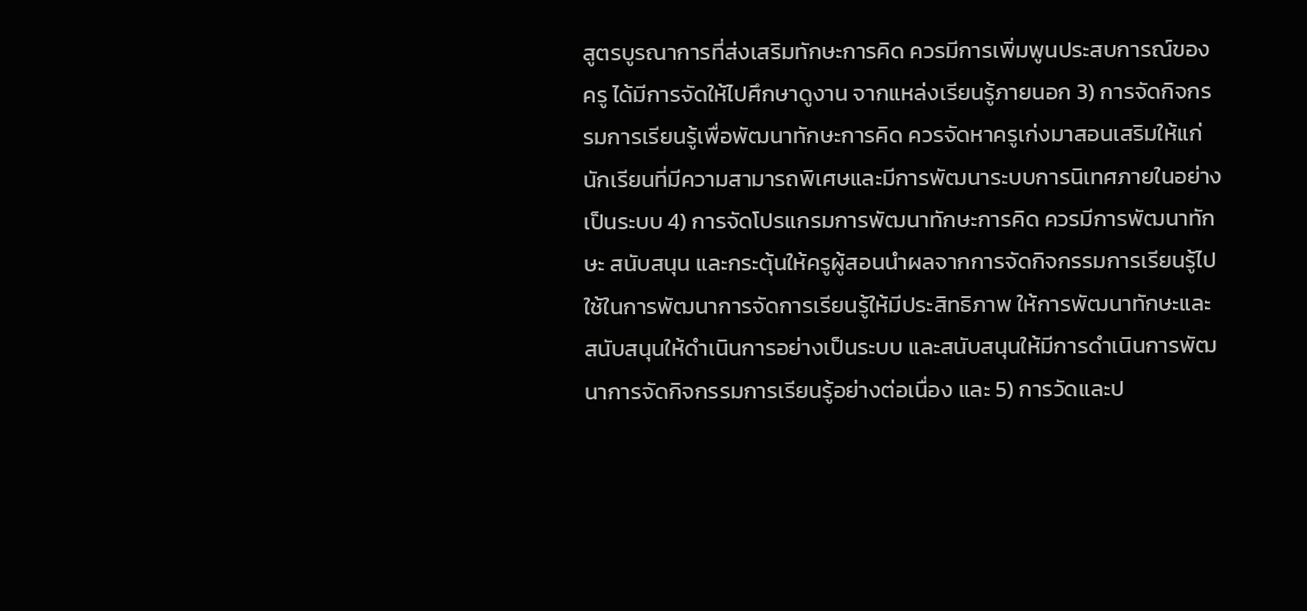สูตรบูรณาการที่ส่งเสริมทักษะการคิด ควรมีการเพิ่มพูนประสบการณ์ของครู ได้มีการจัดให้ไปศึกษาดูงาน จากแหล่งเรียนรู้ภายนอก 3) การจัดกิจกรรมการเรียนรู้เพื่อพัฒนาทักษะการคิด ควรจัดหาครูเก่งมาสอนเสริมให้แก่นักเรียนที่มีความสามารถพิเศษและมีการพัฒนาระบบการนิเทศภายในอย่างเป็นระบบ 4) การจัดโปรแกรมการพัฒนาทักษะการคิด ควรมีการพัฒนาทักษะ สนับสนุน และกระตุ้นให้ครูผู้สอนนำผลจากการจัดกิจกรรมการเรียนรู้ไปใช้ในการพัฒนาการจัดการเรียนรู้ให้มีประสิทธิภาพ ให้การพัฒนาทักษะและสนับสนุนให้ดำเนินการอย่างเป็นระบบ และสนับสนุนให้มีการดำเนินการพัฒนาการจัดกิจกรรมการเรียนรู้อย่างต่อเนื่อง และ 5) การวัดและป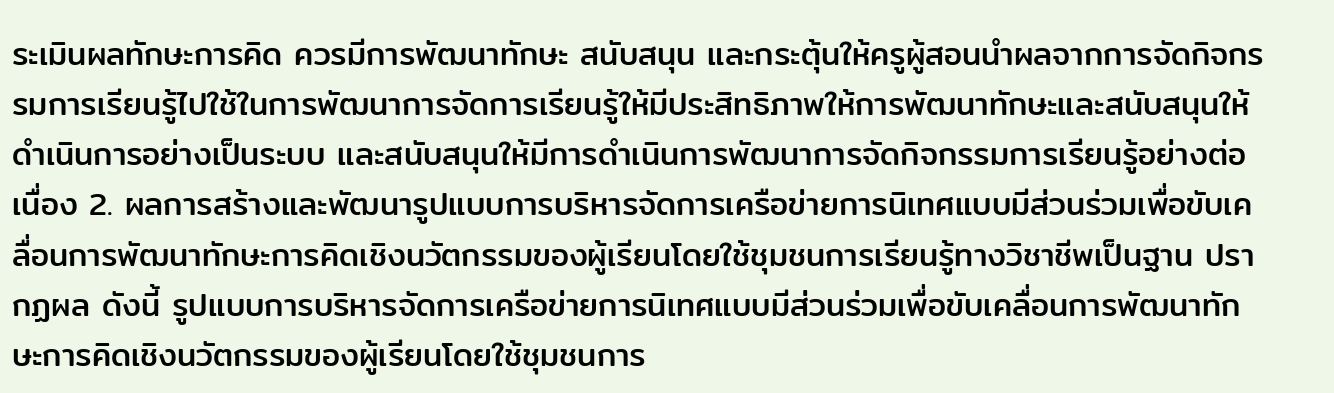ระเมินผลทักษะการคิด ควรมีการพัฒนาทักษะ สนับสนุน และกระตุ้นให้ครูผู้สอนนำผลจากการจัดกิจกรรมการเรียนรู้ไปใช้ในการพัฒนาการจัดการเรียนรู้ให้มีประสิทธิภาพให้การพัฒนาทักษะและสนับสนุนให้ดำเนินการอย่างเป็นระบบ และสนับสนุนให้มีการดำเนินการพัฒนาการจัดกิจกรรมการเรียนรู้อย่างต่อเนื่อง 2. ผลการสร้างและพัฒนารูปแบบการบริหารจัดการเครือข่ายการนิเทศแบบมีส่วนร่วมเพื่อขับเคลื่อนการพัฒนาทักษะการคิดเชิงนวัตกรรมของผู้เรียนโดยใช้ชุมชนการเรียนรู้ทางวิชาชีพเป็นฐาน ปรากฏผล ดังนี้ รูปแบบการบริหารจัดการเครือข่ายการนิเทศแบบมีส่วนร่วมเพื่อขับเคลื่อนการพัฒนาทักษะการคิดเชิงนวัตกรรมของผู้เรียนโดยใช้ชุมชนการ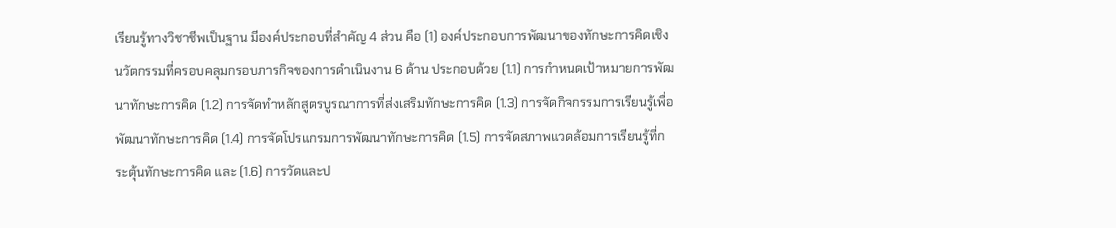เรียนรู้ทางวิชาชีพเป็นฐาน มีองค์ประกอบที่สำคัญ 4 ส่วน คือ (1) องค์ประกอบการพัฒนาของทักษะการคิดเชิงนวัตกรรมที่ครอบคลุมกรอบภารกิจของการดำเนินงาน 6 ด้าน ประกอบด้วย (1.1) การกำหนดเป้าหมายการพัฒนาทักษะการคิด (1.2) การจัดทำหลักสูตรบูรณาการที่ส่งเสริมทักษะการคิด (1.3) การจัดกิจกรรมการเรียนรู้เพื่อพัฒนาทักษะการคิด (1.4) การจัดโปรแกรมการพัฒนาทักษะการคิด (1.5) การจัดสภาพแวดล้อมการเรียนรู้ที่กระตุ้นทักษะการคิด และ (1.6) การวัดและป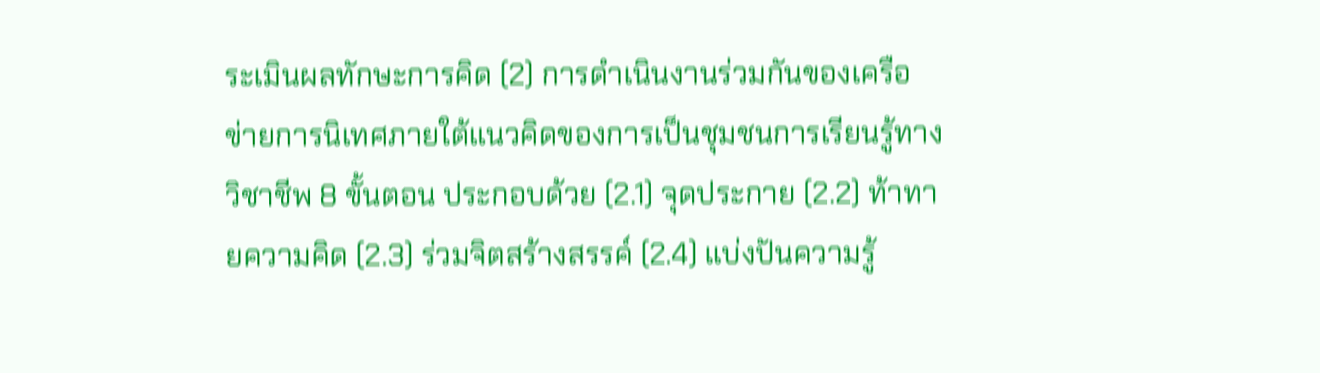ระเมินผลทักษะการคิด (2) การดำเนินงานร่วมกันของเครือข่ายการนิเทศภายใต้แนวคิดของการเป็นชุมชนการเรียนรู้ทางวิชาชีพ 8 ขั้นตอน ประกอบด้วย (2.1) จุดประกาย (2.2) ท้าทายความคิด (2.3) ร่วมจิตสร้างสรรค์ (2.4) แบ่งปันความรู้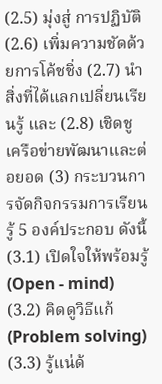(2.5) มุ่งสู่ การปฏิบัติ (2.6) เพิ่มความชัดด้วยการโค้ชชิ่ง (2.7) นำสิ่งที่ได้แลกเปลี่ยนเรียนรู้ และ (2.8) เชิดชูเครือข่ายพัฒนาและต่อยอด (3) กระบวนการจัดกิจกรรมการเรียนรู้ 5 องค์ประกอบ ดังนี้ (3.1) เปิดใจให้พร้อมรู้ (Open - mind) (3.2) คิดดูวิธีแก้ (Problem solving) (3.3) รู้แน่ด้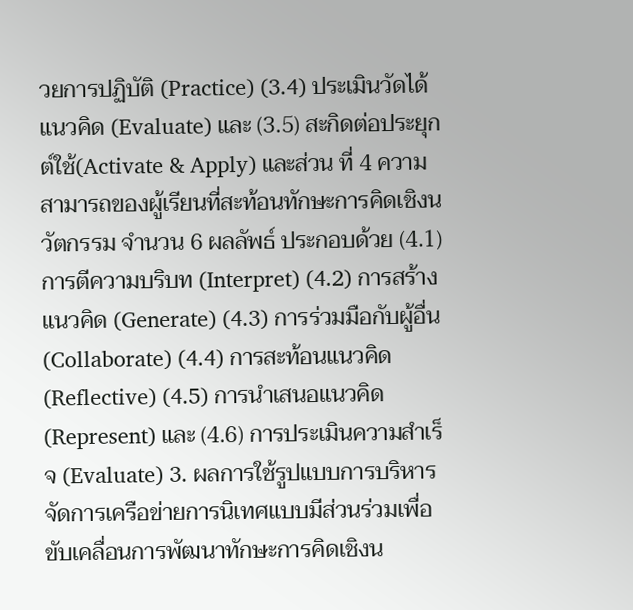วยการปฏิบัติ (Practice) (3.4) ประเมินวัดได้แนวคิด (Evaluate) และ (3.5) สะกิดต่อประยุกต์ใช้(Activate & Apply) และส่วน ที่ 4 ความสามารถของผู้เรียนที่สะท้อนทักษะการคิดเชิงนวัตกรรม จำนวน 6 ผลลัพธ์ ประกอบด้วย (4.1) การตีความบริบท (Interpret) (4.2) การสร้างแนวคิด (Generate) (4.3) การร่วมมือกับผู้อื่น (Collaborate) (4.4) การสะท้อนแนวคิด (Reflective) (4.5) การนำเสนอแนวคิด (Represent) และ (4.6) การประเมินความสำเร็จ (Evaluate) 3. ผลการใช้รูปแบบการบริหารจัดการเครือข่ายการนิเทศแบบมีส่วนร่วมเพื่อขับเคลื่อนการพัฒนาทักษะการคิดเชิงน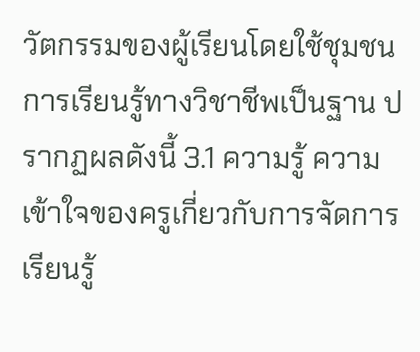วัตกรรมของผู้เรียนโดยใช้ชุมชนการเรียนรู้ทางวิชาชีพเป็นฐาน ปรากฏผลดังนี้ 3.1 ความรู้ ความเข้าใจของครูเกี่ยวกับการจัดการเรียนรู้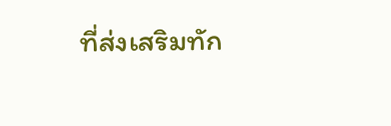ที่ส่งเสริมทัก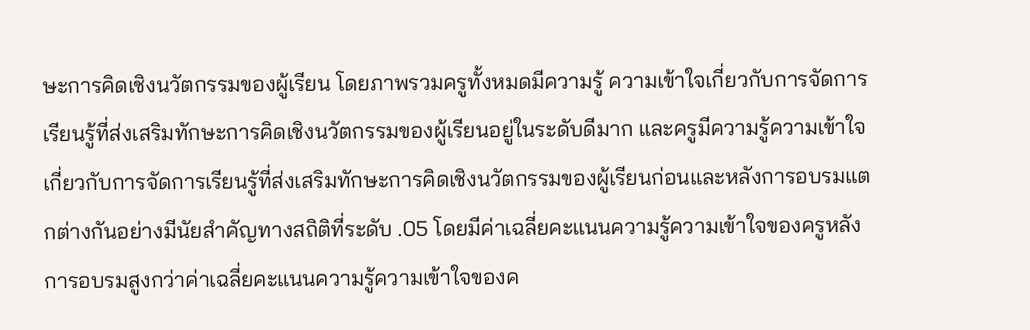ษะการคิดเชิงนวัตกรรมของผู้เรียน โดยภาพรวมครูทั้งหมดมีความรู้ ความเข้าใจเกี่ยวกับการจัดการเรียนรู้ที่ส่งเสริมทักษะการคิดเชิงนวัตกรรมของผู้เรียนอยู่ในระดับดีมาก และครูมีความรู้ความเข้าใจเกี่ยวกับการจัดการเรียนรู้ที่ส่งเสริมทักษะการคิดเชิงนวัตกรรมของผู้เรียนก่อนและหลังการอบรมแตกต่างกันอย่างมีนัยสำคัญทางสถิติที่ระดับ .05 โดยมีค่าเฉลี่ยคะแนนความรู้ความเข้าใจของครูหลังการอบรมสูงกว่าค่าเฉลี่ยคะแนนความรู้ความเข้าใจของค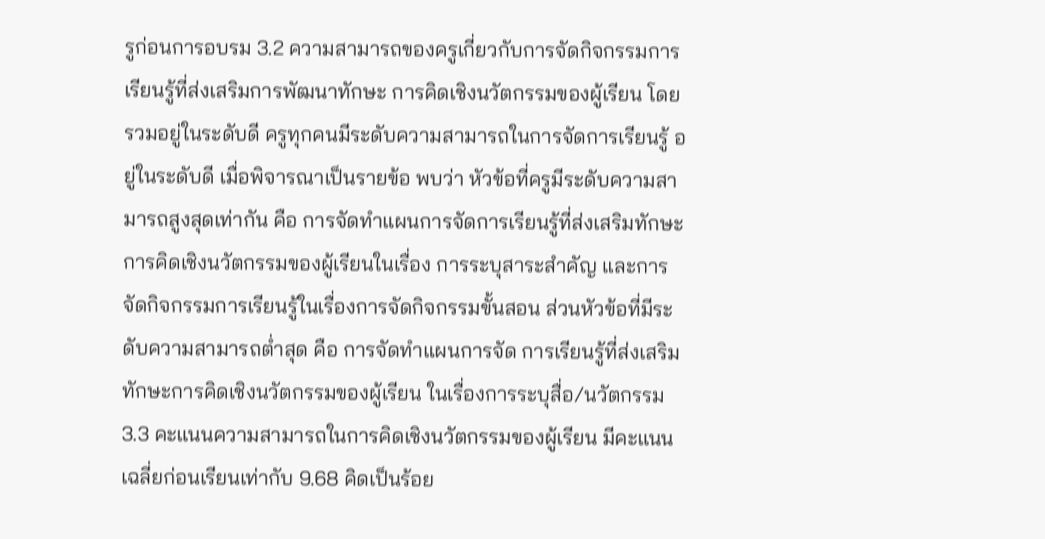รูก่อนการอบรม 3.2 ความสามารถของครูเกี่ยวกับการจัดกิจกรรมการเรียนรู้ที่ส่งเสริมการพัฒนาทักษะ การคิดเชิงนวัตกรรมของผู้เรียน โดยรวมอยู่ในระดับดี ครูทุกคนมีระดับความสามารถในการจัดการเรียนรู้ อยู่ในระดับดี เมื่อพิจารณาเป็นรายข้อ พบว่า หัวข้อที่ครูมีระดับความสามารถสูงสุดเท่ากัน คือ การจัดทำแผนการจัดการเรียนรู้ที่ส่งเสริมทักษะการคิดเชิงนวัตกรรมของผู้เรียนในเรื่อง การระบุสาระสำคัญ และการจัดกิจกรรมการเรียนรู้ในเรื่องการจัดกิจกรรมขั้นสอน ส่วนหัวข้อที่มีระดับความสามารถต่ำสุด คือ การจัดทำแผนการจัด การเรียนรู้ที่ส่งเสริมทักษะการคิดเชิงนวัตกรรมของผู้เรียน ในเรื่องการระบุสื่อ/นวัตกรรม 3.3 คะแนนความสามารถในการคิดเชิงนวัตกรรมของผู้เรียน มีคะแนนเฉลี่ยก่อนเรียนเท่ากับ 9.68 คิดเป็นร้อย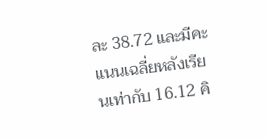ละ 38.72 และมีคะแนนเฉลี่ยหลังเรียนเท่ากับ 16.12 คิ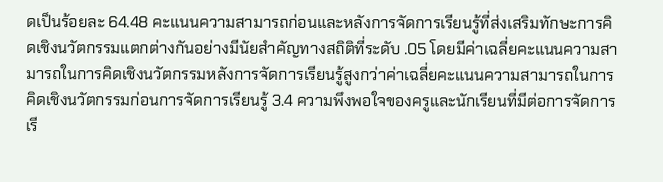ดเป็นร้อยละ 64.48 คะแนนความสามารถก่อนและหลังการจัดการเรียนรู้ที่ส่งเสริมทักษะการคิดเชิงนวัตกรรมแตกต่างกันอย่างมีนัยสำคัญทางสถิติที่ระดับ .05 โดยมีค่าเฉลี่ยคะแนนความสามารถในการคิดเชิงนวัตกรรมหลังการจัดการเรียนรู้สูงกว่าค่าเฉลี่ยคะแนนความสามารถในการคิดเชิงนวัตกรรมก่อนการจัดการเรียนรู้ 3.4 ความพึงพอใจของครูและนักเรียนที่มีต่อการจัดการเรี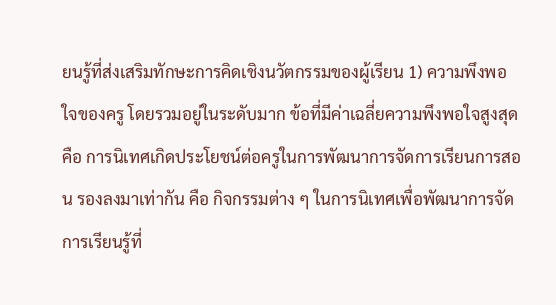ยนรู้ที่ส่งเสริมทักษะการคิดเชิงนวัตกรรมของผู้เรียน 1) ความพึงพอใจของครู โดยรวมอยู่ในระดับมาก ข้อที่มีค่าเฉลี่ยความพึงพอใจสูงสุด คือ การนิเทศเกิดประโยชน์ต่อครูในการพัฒนาการจัดการเรียนการสอน รองลงมาเท่ากัน คือ กิจกรรมต่าง ๆ ในการนิเทศเพื่อพัฒนาการจัดการเรียนรู้ที่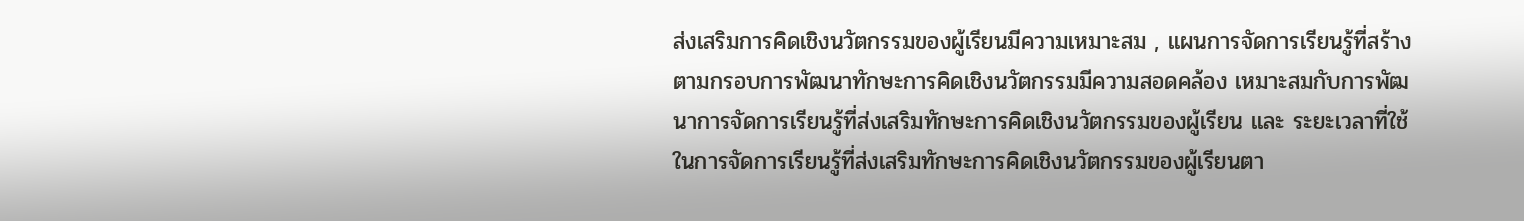ส่งเสริมการคิดเชิงนวัตกรรมของผู้เรียนมีความเหมาะสม , แผนการจัดการเรียนรู้ที่สร้างตามกรอบการพัฒนาทักษะการคิดเชิงนวัตกรรมมีความสอดคล้อง เหมาะสมกับการพัฒนาการจัดการเรียนรู้ที่ส่งเสริมทักษะการคิดเชิงนวัตกรรมของผู้เรียน และ ระยะเวลาที่ใช้ในการจัดการเรียนรู้ที่ส่งเสริมทักษะการคิดเชิงนวัตกรรมของผู้เรียนตา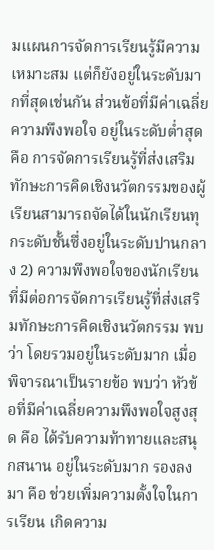มแผนการจัดการเรียนรู้มีความเหมาะสม แต่ก็ยังอยู่ในระดับมากที่สุดเช่นกัน ส่วนข้อที่มีค่าเฉลี่ยความพึงพอใจ อยู่ในระดับต่ำสุด คือ การจัดการเรียนรู้ที่ส่งเสริมทักษะการคิดเชิงนวัตกรรมของผู้เรียนสามารถจัดได้ในนักเรียนทุกระดับชั้นซึ่งอยู่ในระดับปานกลาง 2) ความพึงพอใจของนักเรียนที่มีต่อการจัดการเรียนรู้ที่ส่งเสริมทักษะการคิดเชิงนวัตกรรม พบว่า โดยรวมอยู่ในระดับมาก เมื่อพิจารณาเป็นรายข้อ พบว่า หัวข้อที่มีค่าเฉลี่ยความพึงพอใจสูงสุด คือ ได้รับความท้าทายและสนุกสนาน อยู่ในระดับมาก รองลงมา คือ ช่วยเพิ่มความตั้งใจในการเรียน เกิดความ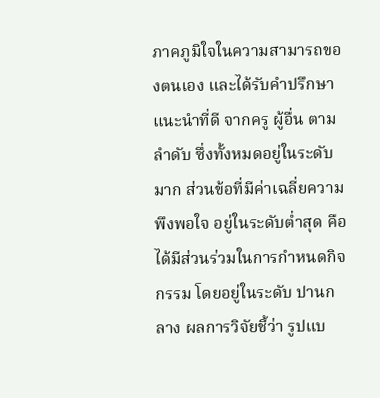ภาคภูมิใจในความสามารถของตนเอง และได้รับคำปรึกษาแนะนำที่ดี จากครู ผู้อื่น ตามลำดับ ซึ่งทั้งหมดอยู่ในระดับมาก ส่วนข้อที่มีค่าเฉลี่ยความพึงพอใจ อยู่ในระดับต่ำสุด คือ ได้มีส่วนร่วมในการกำหนดกิจกรรม โดยอยู่ในระดับ ปานกลาง ผลการวิจัยชี้ว่า รูปแบ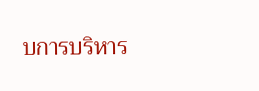บการบริหาร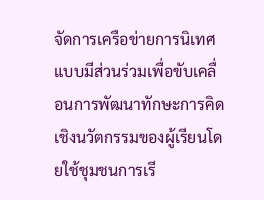จัดการเครือข่ายการนิเทศแบบมีส่วนร่วมเพื่อขับเคลื่อนการพัฒนาทักษะการคิดเชิงนวัตกรรมของผู้เรียนโดยใช้ชุมชนการเรี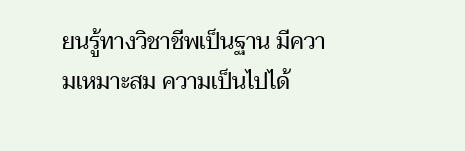ยนรู้ทางวิชาชีพเป็นฐาน มีความเหมาะสม ความเป็นไปได้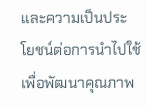และความเป็นประโยชน์ต่อการนำไปใช้เพื่อพัฒนาคุณภาพ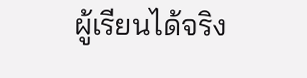ผู้เรียนได้จริง